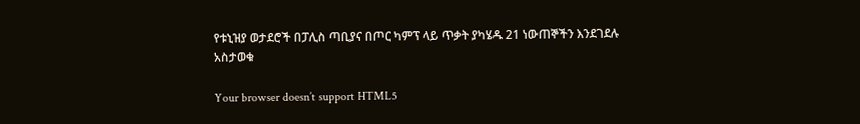የቱኒዝያ ወታደሮች በፓሊስ ጣቢያና በጦር ካምፕ ላይ ጥቃት ያካሄዱ 21 ነውጠኞችን እንደገደሉ አስታወቁ

Your browser doesn’t support HTML5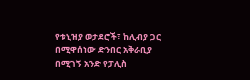የቱኒዝያ ወታደሮች፣ ከሊብያ ጋር በሚዋሰነው ድንበር አቅራቢያ በሚገኝ አንድ የፓሊስ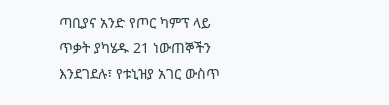ጣቢያና አንድ የጦር ካምፕ ላይ ጥቃት ያካሄዱ 21 ነውጠኞችን እንደገደሉ፣ የቱኒዝያ አገር ውስጥ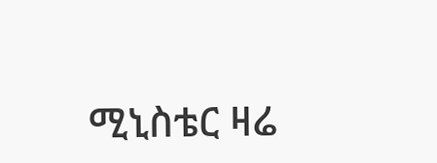ሚኒስቴር ዛሬ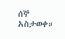ሰኞ አስታወቀ።